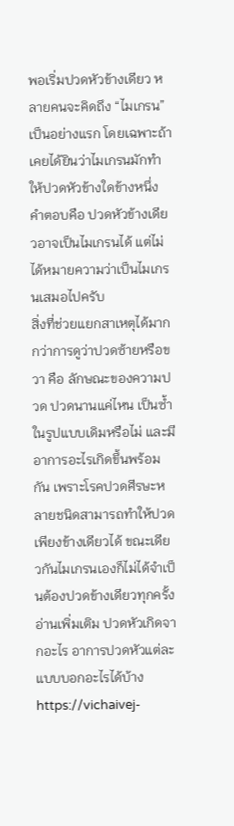พอเริ่มปวดหัวข้างเดียว หลายคนจะคิดถึง “ไมเกรน” เป็นอย่างแรก โดยเฉพาะถ้าเคยได้ยินว่าไมเกรนมักทำให้ปวดหัวข้างใดข้างหนึ่ง
คำตอบคือ ปวดหัวข้างเดียวอาจเป็นไมเกรนได้ แต่ไม่ได้หมายความว่าเป็นไมเกรนเสมอไปครับ
สิ่งที่ช่วยแยกสาเหตุได้มากกว่าการดูว่าปวดซ้ายหรือขวา คือ ลักษณะของความปวด ปวดนานแค่ไหน เป็นซ้ำในรูปแบบเดิมหรือไม่ และมีอาการอะไรเกิดขึ้นพร้อมกัน เพราะโรคปวดศีรษะหลายชนิดสามารถทำให้ปวดเพียงข้างเดียวได้ ขณะเดียวกันไมเกรนเองก็ไม่ได้จำเป็นต้องปวดข้างเดียวทุกครั้ง
อ่านเพิ่มเติม ปวดหัวเกิดจากอะไร อาการปวดหัวแต่ละแบบบอกอะไรได้บ้าง https://vichaivej-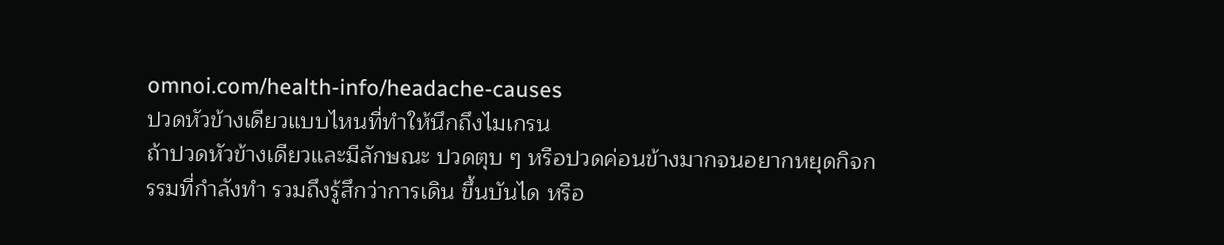omnoi.com/health-info/headache-causes
ปวดหัวข้างเดียวแบบไหนที่ทำให้นึกถึงไมเกรน
ถ้าปวดหัวข้างเดียวและมีลักษณะ ปวดตุบ ๆ หรือปวดค่อนข้างมากจนอยากหยุดกิจกรรมที่กำลังทำ รวมถึงรู้สึกว่าการเดิน ขึ้นบันได หรือ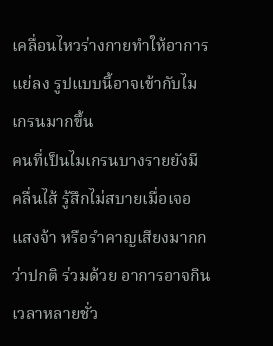เคลื่อนไหวร่างกายทำให้อาการแย่ลง รูปแบบนี้อาจเข้ากับไมเกรนมากขึ้น
คนที่เป็นไมเกรนบางรายยังมี คลื่นไส้ รู้สึกไม่สบายเมื่อเจอแสงจ้า หรือรำคาญเสียงมากกว่าปกติ ร่วมด้วย อาการอาจกินเวลาหลายชั่ว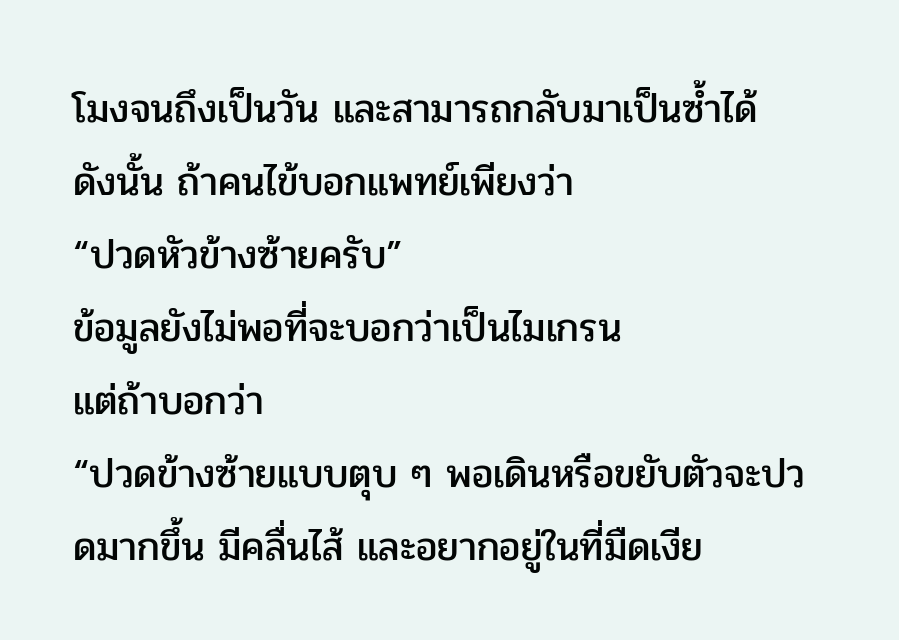โมงจนถึงเป็นวัน และสามารถกลับมาเป็นซ้ำได้
ดังนั้น ถ้าคนไข้บอกแพทย์เพียงว่า
“ปวดหัวข้างซ้ายครับ”
ข้อมูลยังไม่พอที่จะบอกว่าเป็นไมเกรน
แต่ถ้าบอกว่า
“ปวดข้างซ้ายแบบตุบ ๆ พอเดินหรือขยับตัวจะปวดมากขึ้น มีคลื่นไส้ และอยากอยู่ในที่มืดเงีย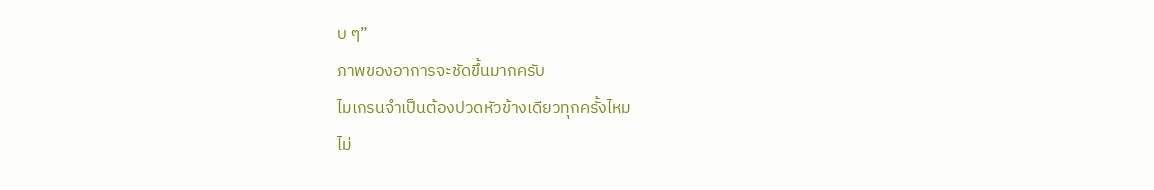บ ๆ”
ภาพของอาการจะชัดขึ้นมากครับ
ไมเกรนจำเป็นต้องปวดหัวข้างเดียวทุกครั้งไหม
ไม่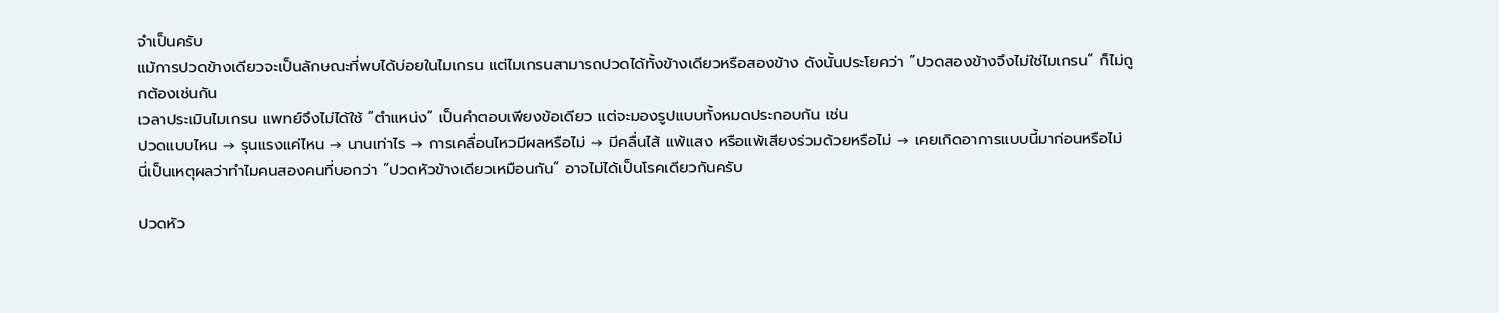จำเป็นครับ
แม้การปวดข้างเดียวจะเป็นลักษณะที่พบได้บ่อยในไมเกรน แต่ไมเกรนสามารถปวดได้ทั้งข้างเดียวหรือสองข้าง ดังนั้นประโยคว่า “ปวดสองข้างจึงไม่ใช่ไมเกรน” ก็ไม่ถูกต้องเช่นกัน
เวลาประเมินไมเกรน แพทย์จึงไม่ได้ใช้ “ตำแหน่ง” เป็นคำตอบเพียงข้อเดียว แต่จะมองรูปแบบทั้งหมดประกอบกัน เช่น
ปวดแบบไหน → รุนแรงแค่ไหน → นานเท่าไร → การเคลื่อนไหวมีผลหรือไม่ → มีคลื่นไส้ แพ้แสง หรือแพ้เสียงร่วมด้วยหรือไม่ → เคยเกิดอาการแบบนี้มาก่อนหรือไม่
นี่เป็นเหตุผลว่าทำไมคนสองคนที่บอกว่า “ปวดหัวข้างเดียวเหมือนกัน” อาจไม่ได้เป็นโรคเดียวกันครับ

ปวดหัว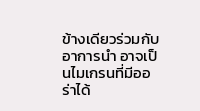ข้างเดียวร่วมกับอาการนำ อาจเป็นไมเกรนที่มีออร่าได้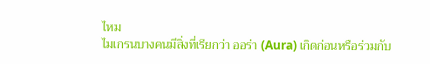ไหม
ไมเกรนบางคนมีสิ่งที่เรียกว่า ออร่า (Aura) เกิดก่อนหรือร่วมกับ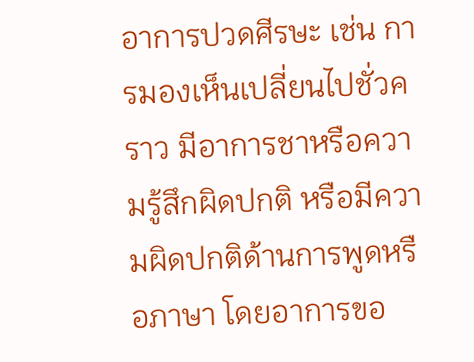อาการปวดศีรษะ เช่น การมองเห็นเปลี่ยนไปชั่วคราว มีอาการชาหรือความรู้สึกผิดปกติ หรือมีความผิดปกติด้านการพูดหรือภาษา โดยอาการขอ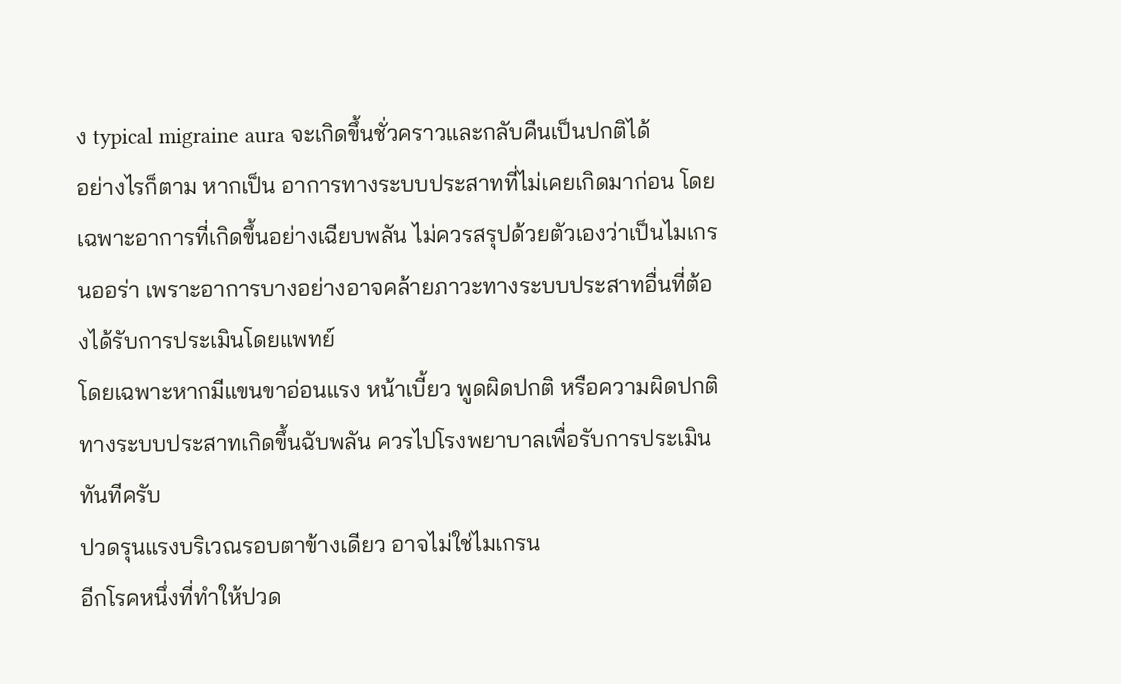ง typical migraine aura จะเกิดขึ้นชั่วคราวและกลับคืนเป็นปกติได้
อย่างไรก็ตาม หากเป็น อาการทางระบบประสาทที่ไม่เคยเกิดมาก่อน โดยเฉพาะอาการที่เกิดขึ้นอย่างเฉียบพลัน ไม่ควรสรุปด้วยตัวเองว่าเป็นไมเกรนออร่า เพราะอาการบางอย่างอาจคล้ายภาวะทางระบบประสาทอื่นที่ต้องได้รับการประเมินโดยแพทย์
โดยเฉพาะหากมีแขนขาอ่อนแรง หน้าเบี้ยว พูดผิดปกติ หรือความผิดปกติทางระบบประสาทเกิดขึ้นฉับพลัน ควรไปโรงพยาบาลเพื่อรับการประเมินทันทีครับ
ปวดรุนแรงบริเวณรอบตาข้างเดียว อาจไม่ใช่ไมเกรน
อีกโรคหนึ่งที่ทำให้ปวด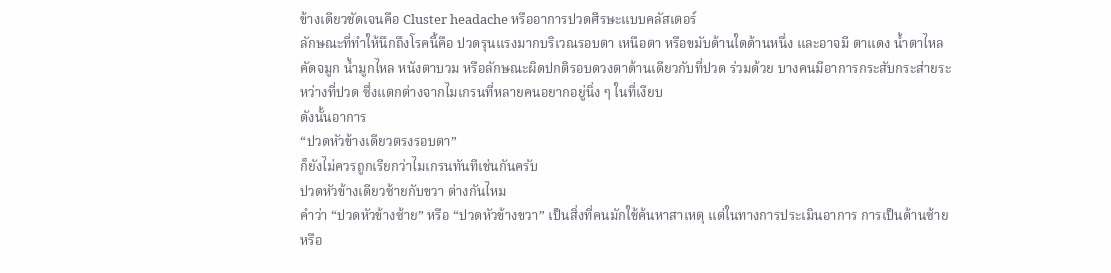ข้างเดียวชัดเจนคือ Cluster headache หรืออาการปวดศีรษะแบบคลัสเตอร์
ลักษณะที่ทำให้นึกถึงโรคนี้คือ ปวดรุนแรงมากบริเวณรอบตา เหนือตา หรือขมับด้านใดด้านหนึ่ง และอาจมี ตาแดง น้ำตาไหล คัดจมูก น้ำมูกไหล หนังตาบวม หรือลักษณะผิดปกติรอบดวงตาด้านเดียวกับที่ปวด ร่วมด้วย บางคนมีอาการกระสับกระส่ายระหว่างที่ปวด ซึ่งแตกต่างจากไมเกรนที่หลายคนอยากอยู่นิ่ง ๆ ในที่เงียบ
ดังนั้นอาการ
“ปวดหัวข้างเดียวตรงรอบตา”
ก็ยังไม่ควรถูกเรียกว่าไมเกรนทันทีเช่นกันครับ
ปวดหัวข้างเดียวซ้ายกับขวา ต่างกันไหม
คำว่า “ปวดหัวข้างซ้าย” หรือ “ปวดหัวข้างขวา” เป็นสิ่งที่คนมักใช้ค้นหาสาเหตุ แต่ในทางการประเมินอาการ การเป็นด้านซ้ายหรือ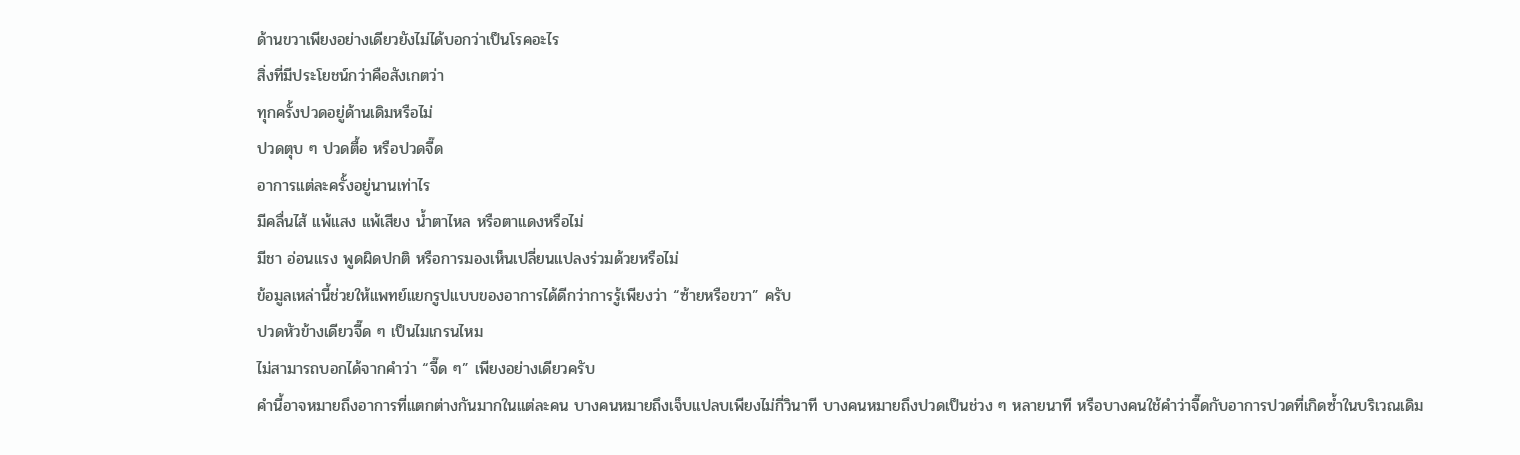ด้านขวาเพียงอย่างเดียวยังไม่ได้บอกว่าเป็นโรคอะไร
สิ่งที่มีประโยชน์กว่าคือสังเกตว่า
ทุกครั้งปวดอยู่ด้านเดิมหรือไม่
ปวดตุบ ๆ ปวดตื้อ หรือปวดจี๊ด
อาการแต่ละครั้งอยู่นานเท่าไร
มีคลื่นไส้ แพ้แสง แพ้เสียง น้ำตาไหล หรือตาแดงหรือไม่
มีชา อ่อนแรง พูดผิดปกติ หรือการมองเห็นเปลี่ยนแปลงร่วมด้วยหรือไม่
ข้อมูลเหล่านี้ช่วยให้แพทย์แยกรูปแบบของอาการได้ดีกว่าการรู้เพียงว่า “ซ้ายหรือขวา” ครับ
ปวดหัวข้างเดียวจี๊ด ๆ เป็นไมเกรนไหม
ไม่สามารถบอกได้จากคำว่า “จี๊ด ๆ” เพียงอย่างเดียวครับ
คำนี้อาจหมายถึงอาการที่แตกต่างกันมากในแต่ละคน บางคนหมายถึงเจ็บแปลบเพียงไม่กี่วินาที บางคนหมายถึงปวดเป็นช่วง ๆ หลายนาที หรือบางคนใช้คำว่าจี๊ดกับอาการปวดที่เกิดซ้ำในบริเวณเดิม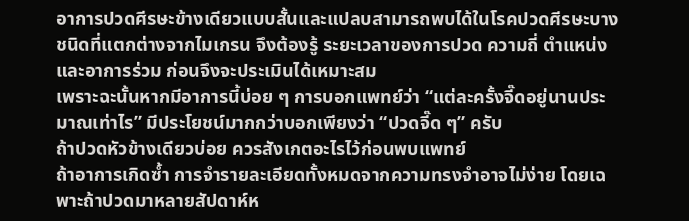อาการปวดศีรษะข้างเดียวแบบสั้นและแปลบสามารถพบได้ในโรคปวดศีรษะบางชนิดที่แตกต่างจากไมเกรน จึงต้องรู้ ระยะเวลาของการปวด ความถี่ ตำแหน่ง และอาการร่วม ก่อนจึงจะประเมินได้เหมาะสม
เพราะฉะนั้นหากมีอาการนี้บ่อย ๆ การบอกแพทย์ว่า “แต่ละครั้งจี๊ดอยู่นานประมาณเท่าไร” มีประโยชน์มากกว่าบอกเพียงว่า “ปวดจี๊ด ๆ” ครับ
ถ้าปวดหัวข้างเดียวบ่อย ควรสังเกตอะไรไว้ก่อนพบแพทย์
ถ้าอาการเกิดซ้ำ การจำรายละเอียดทั้งหมดจากความทรงจำอาจไม่ง่าย โดยเฉพาะถ้าปวดมาหลายสัปดาห์ห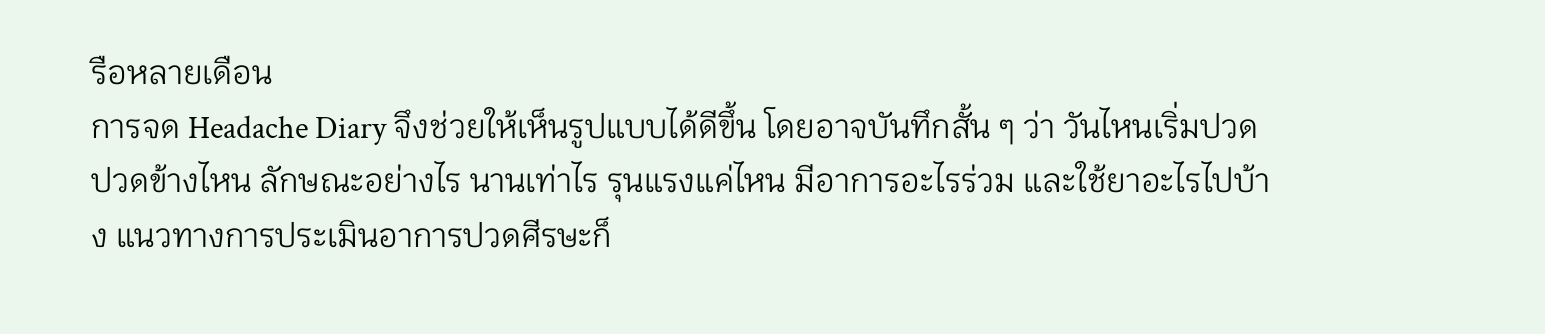รือหลายเดือน
การจด Headache Diary จึงช่วยให้เห็นรูปแบบได้ดีขึ้น โดยอาจบันทึกสั้น ๆ ว่า วันไหนเริ่มปวด ปวดข้างไหน ลักษณะอย่างไร นานเท่าไร รุนแรงแค่ไหน มีอาการอะไรร่วม และใช้ยาอะไรไปบ้าง แนวทางการประเมินอาการปวดศีรษะก็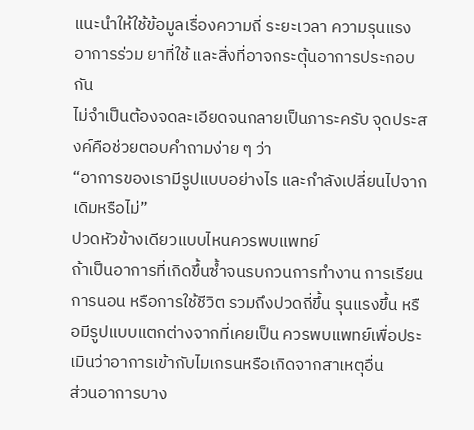แนะนำให้ใช้ข้อมูลเรื่องความถี่ ระยะเวลา ความรุนแรง อาการร่วม ยาที่ใช้ และสิ่งที่อาจกระตุ้นอาการประกอบกัน
ไม่จำเป็นต้องจดละเอียดจนกลายเป็นภาระครับ จุดประสงค์คือช่วยตอบคำถามง่าย ๆ ว่า
“อาการของเรามีรูปแบบอย่างไร และกำลังเปลี่ยนไปจากเดิมหรือไม่”
ปวดหัวข้างเดียวแบบไหนควรพบแพทย์
ถ้าเป็นอาการที่เกิดขึ้นซ้ำจนรบกวนการทำงาน การเรียน การนอน หรือการใช้ชีวิต รวมถึงปวดถี่ขึ้น รุนแรงขึ้น หรือมีรูปแบบแตกต่างจากที่เคยเป็น ควรพบแพทย์เพื่อประเมินว่าอาการเข้ากับไมเกรนหรือเกิดจากสาเหตุอื่น
ส่วนอาการบาง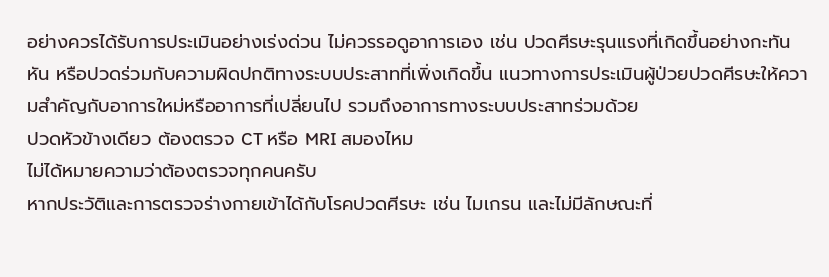อย่างควรได้รับการประเมินอย่างเร่งด่วน ไม่ควรรอดูอาการเอง เช่น ปวดศีรษะรุนแรงที่เกิดขึ้นอย่างกะทันหัน หรือปวดร่วมกับความผิดปกติทางระบบประสาทที่เพิ่งเกิดขึ้น แนวทางการประเมินผู้ป่วยปวดศีรษะให้ความสำคัญกับอาการใหม่หรืออาการที่เปลี่ยนไป รวมถึงอาการทางระบบประสาทร่วมด้วย
ปวดหัวข้างเดียว ต้องตรวจ CT หรือ MRI สมองไหม
ไม่ได้หมายความว่าต้องตรวจทุกคนครับ
หากประวัติและการตรวจร่างกายเข้าได้กับโรคปวดศีรษะ เช่น ไมเกรน และไม่มีลักษณะที่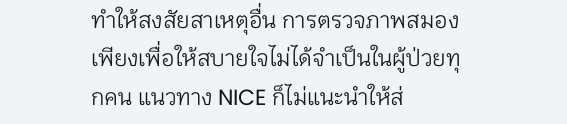ทำให้สงสัยสาเหตุอื่น การตรวจภาพสมองเพียงเพื่อให้สบายใจไม่ได้จำเป็นในผู้ป่วยทุกคน แนวทาง NICE ก็ไม่แนะนำให้ส่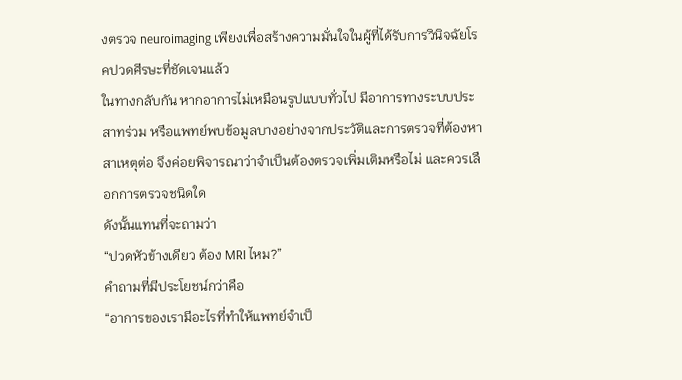งตรวจ neuroimaging เพียงเพื่อสร้างความมั่นใจในผู้ที่ได้รับการวินิจฉัยโรคปวดศีรษะที่ชัดเจนแล้ว
ในทางกลับกัน หากอาการไม่เหมือนรูปแบบทั่วไป มีอาการทางระบบประสาทร่วม หรือแพทย์พบข้อมูลบางอย่างจากประวัติและการตรวจที่ต้องหาสาเหตุต่อ จึงค่อยพิจารณาว่าจำเป็นต้องตรวจเพิ่มเติมหรือไม่ และควรเลือกการตรวจชนิดใด
ดังนั้นแทนที่จะถามว่า
“ปวดหัวข้างเดียว ต้อง MRI ไหม?”
คำถามที่มีประโยชน์กว่าคือ
“อาการของเรามีอะไรที่ทำให้แพทย์จำเป็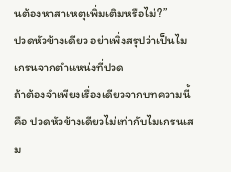นต้องหาสาเหตุเพิ่มเติมหรือไม่?”
ปวดหัวข้างเดียว อย่าเพิ่งสรุปว่าเป็นไมเกรนจากตำแหน่งที่ปวด
ถ้าต้องจำเพียงเรื่องเดียวจากบทความนี้ คือ ปวดหัวข้างเดียวไม่เท่ากับไมเกรนเสม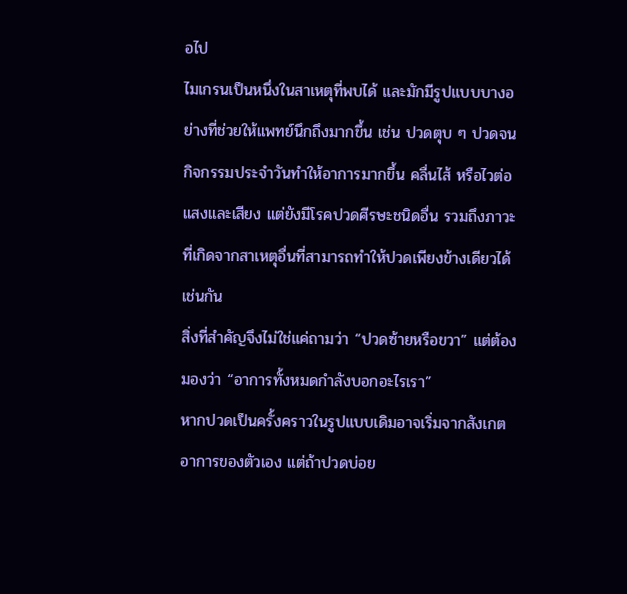อไป
ไมเกรนเป็นหนึ่งในสาเหตุที่พบได้ และมักมีรูปแบบบางอย่างที่ช่วยให้แพทย์นึกถึงมากขึ้น เช่น ปวดตุบ ๆ ปวดจนกิจกรรมประจำวันทำให้อาการมากขึ้น คลื่นไส้ หรือไวต่อแสงและเสียง แต่ยังมีโรคปวดศีรษะชนิดอื่น รวมถึงภาวะที่เกิดจากสาเหตุอื่นที่สามารถทำให้ปวดเพียงข้างเดียวได้เช่นกัน
สิ่งที่สำคัญจึงไม่ใช่แค่ถามว่า “ปวดซ้ายหรือขวา” แต่ต้องมองว่า “อาการทั้งหมดกำลังบอกอะไรเรา”
หากปวดเป็นครั้งคราวในรูปแบบเดิมอาจเริ่มจากสังเกตอาการของตัวเอง แต่ถ้าปวดบ่อย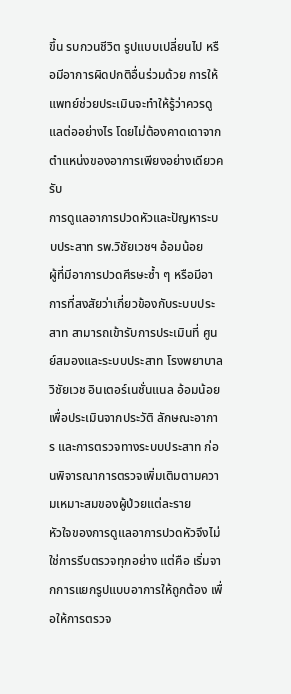ขึ้น รบกวนชีวิต รูปแบบเปลี่ยนไป หรือมีอาการผิดปกติอื่นร่วมด้วย การให้แพทย์ช่วยประเมินจะทำให้รู้ว่าควรดูแลต่ออย่างไร โดยไม่ต้องคาดเดาจากตำแหน่งของอาการเพียงอย่างเดียวครับ
การดูแลอาการปวดหัวและปัญหาระบบประสาท รพ.วิชัยเวชฯ อ้อมน้อย
ผู้ที่มีอาการปวดศีรษะซ้ำ ๆ หรือมีอาการที่สงสัยว่าเกี่ยวข้องกับระบบประสาท สามารถเข้ารับการประเมินที่ ศูนย์สมองและระบบประสาท โรงพยาบาลวิชัยเวช อินเตอร์เนชั่นแนล อ้อมน้อย เพื่อประเมินจากประวัติ ลักษณะอาการ และการตรวจทางระบบประสาท ก่อนพิจารณาการตรวจเพิ่มเติมตามความเหมาะสมของผู้ป่วยแต่ละราย
หัวใจของการดูแลอาการปวดหัวจึงไม่ใช่การรีบตรวจทุกอย่าง แต่คือ เริ่มจากการแยกรูปแบบอาการให้ถูกต้อง เพื่อให้การตรวจ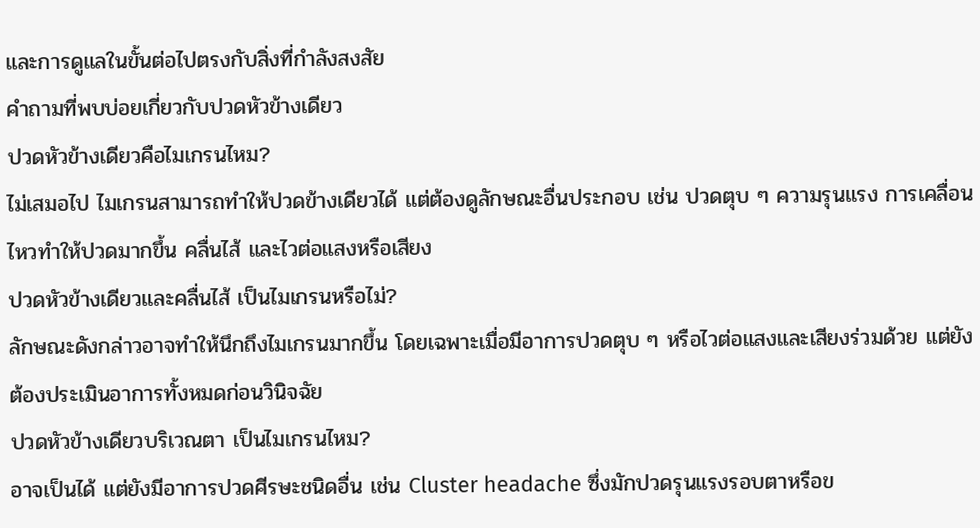และการดูแลในขั้นต่อไปตรงกับสิ่งที่กำลังสงสัย
คำถามที่พบบ่อยเกี่ยวกับปวดหัวข้างเดียว
ปวดหัวข้างเดียวคือไมเกรนไหม?
ไม่เสมอไป ไมเกรนสามารถทำให้ปวดข้างเดียวได้ แต่ต้องดูลักษณะอื่นประกอบ เช่น ปวดตุบ ๆ ความรุนแรง การเคลื่อนไหวทำให้ปวดมากขึ้น คลื่นไส้ และไวต่อแสงหรือเสียง
ปวดหัวข้างเดียวและคลื่นไส้ เป็นไมเกรนหรือไม่?
ลักษณะดังกล่าวอาจทำให้นึกถึงไมเกรนมากขึ้น โดยเฉพาะเมื่อมีอาการปวดตุบ ๆ หรือไวต่อแสงและเสียงร่วมด้วย แต่ยังต้องประเมินอาการทั้งหมดก่อนวินิจฉัย
ปวดหัวข้างเดียวบริเวณตา เป็นไมเกรนไหม?
อาจเป็นได้ แต่ยังมีอาการปวดศีรษะชนิดอื่น เช่น Cluster headache ซึ่งมักปวดรุนแรงรอบตาหรือข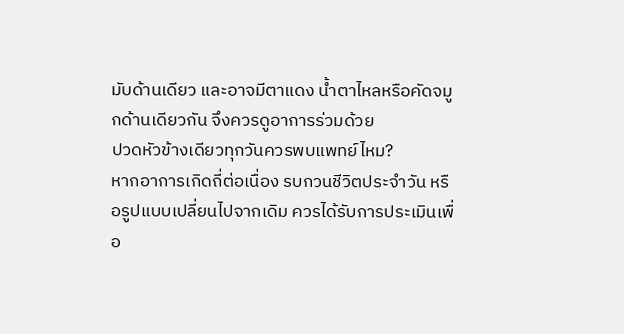มับด้านเดียว และอาจมีตาแดง น้ำตาไหลหรือคัดจมูกด้านเดียวกัน จึงควรดูอาการร่วมด้วย
ปวดหัวข้างเดียวทุกวันควรพบแพทย์ไหม?
หากอาการเกิดถี่ต่อเนื่อง รบกวนชีวิตประจำวัน หรือรูปแบบเปลี่ยนไปจากเดิม ควรได้รับการประเมินเพื่อ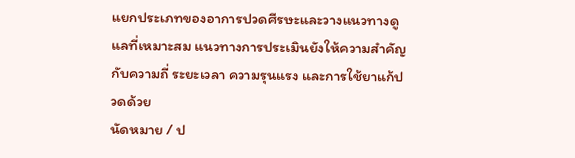แยกประเภทของอาการปวดศีรษะและวางแนวทางดูแลที่เหมาะสม แนวทางการประเมินยังให้ความสำคัญกับความถี่ ระยะเวลา ความรุนแรง และการใช้ยาแก้ปวดด้วย
นัดหมาย / ป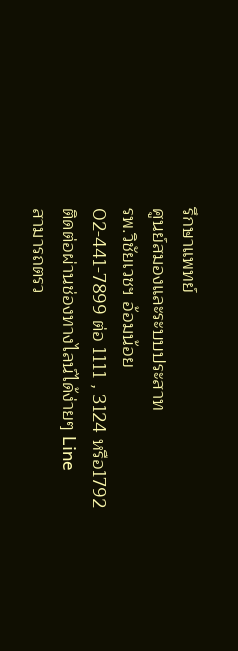รึกษาแพทย์
ศูนย์สมองและระบบประสาท
รพ.วิชัยเวชฯ อ้อมน้อย
02-441-7899 ต่อ 1111 , 3124 หรือ1792
ติดต่อผ่านช่องทางไลน์ได้ง่ายๆ Line
สามารถตรว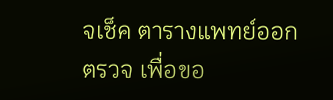จเช็ค ตารางแพทย์ออกตรวจ เพื่อขอ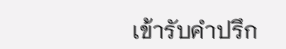เข้ารับคำปรึก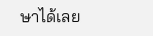ษาได้เลย